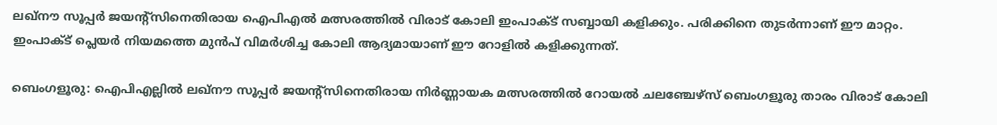ലഖ്‌നൗ സൂപ്പര്‍ ജയന്റ്‌സിനെതിരായ ഐപിഎൽ മത്സരത്തിൽ വിരാട് കോലി ഇംപാക്ട് സബ്ബായി കളിക്കും. പരിക്കിനെ തുടർന്നാണ് ഈ മാറ്റം. ഇംപാക്ട് പ്ലെയർ നിയമത്തെ മുൻപ് വിമർശിച്ച കോലി ആദ്യമായാണ് ഈ റോളിൽ കളിക്കുന്നത്.

ബെംഗളൂരു: ഐപിഎല്ലില്‍ ലഖ്നൗ സൂപ്പര്‍ ജയന്റ്സിനെതിരായ നിര്‍ണ്ണായക മത്സരത്തില്‍ റോയല്‍ ചലഞ്ചേഴ്സ് ബെംഗളൂരു താരം വിരാട് കോലി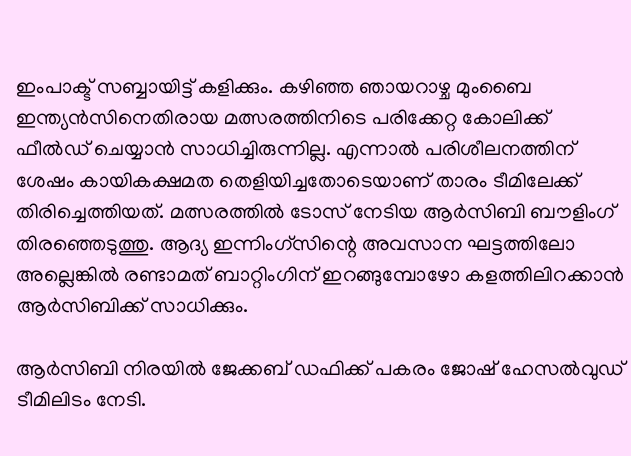ഇംപാക്ട് സബ്ബായിട്ട് കളിക്കും. കഴിഞ്ഞ ഞായറാഴ്ച മുംബൈ ഇന്ത്യന്‍സിനെതിരായ മത്സരത്തിനിടെ പരിക്കേറ്റ കോലിക്ക് ഫീല്‍ഡ് ചെയ്യാന്‍ സാധിച്ചിരുന്നില്ല. എന്നാല്‍ പരിശീലനത്തിന് ശേഷം കായികക്ഷമത തെളിയിച്ചതോടെയാണ് താരം ടീമിലേക്ക് തിരിച്ചെത്തിയത്. മത്സരത്തില്‍ ടോസ് നേടിയ ആര്‍സിബി ബൗളിംഗ് തിരഞ്ഞെടുത്തു. ആദ്യ ഇന്നിംഗ്സിന്റെ അവസാന ഘട്ടത്തിലോ അല്ലെങ്കില്‍ രണ്ടാമത് ബാറ്റിംഗിന് ഇറങ്ങുമ്പോഴോ കളത്തിലിറക്കാന്‍ ആര്‍സിബിക്ക് സാധിക്കും.

ആര്‍സിബി നിരയില്‍ ജേക്കബ് ഡഫിക്ക് പകരം ജോഷ് ഹേസല്‍വുഡ് ടീമിലിടം നേടി.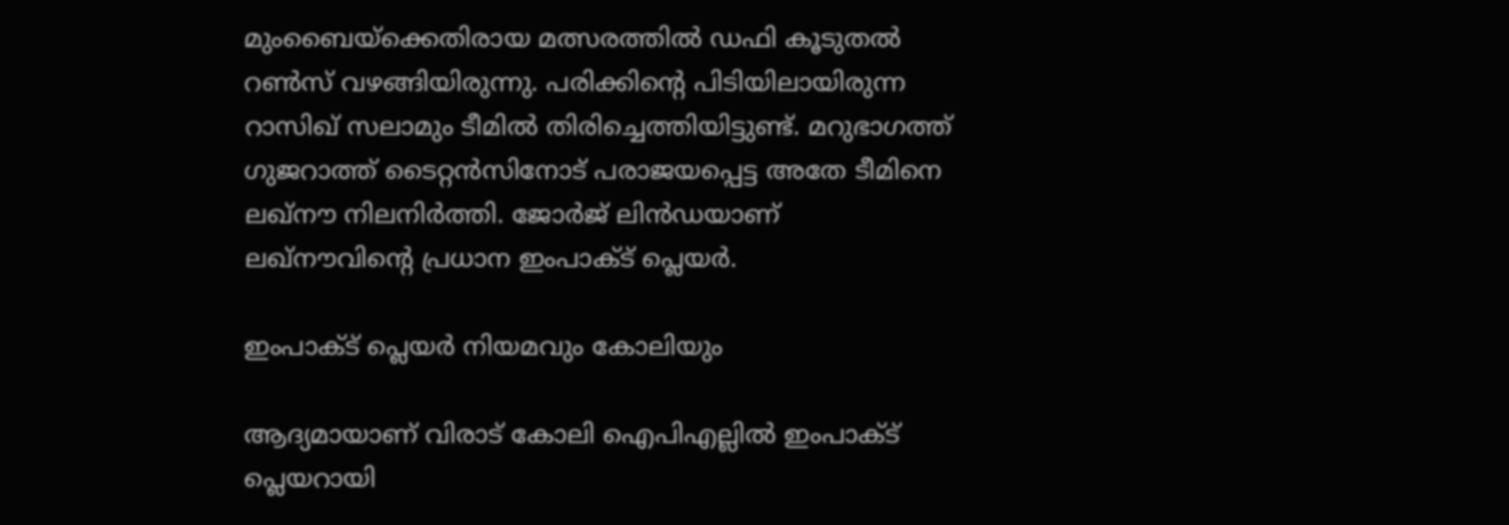മുംബൈയ്ക്കെതിരായ മത്സരത്തില്‍ ഡഫി കൂടുതല്‍ റണ്‍സ് വഴങ്ങിയിരുന്നു. പരിക്കിന്റെ പിടിയിലായിരുന്ന റാസിഖ് സലാമും ടീമില്‍ തിരിച്ചെത്തിയിട്ടുണ്ട്. മറുഭാഗത്ത് ഗുജറാത്ത് ടൈറ്റന്‍സിനോട് പരാജയപ്പെട്ട അതേ ടീമിനെ ലഖ്നൗ നിലനിര്‍ത്തി. ജോര്‍ജ് ലിന്‍ഡയാണ് ലഖ്നൗവിന്റെ പ്രധാന ഇംപാക്ട് പ്ലെയര്‍.

ഇംപാക്ട് പ്ലെയര്‍ നിയമവും കോലിയും

ആദ്യമായാണ് വിരാട് കോലി ഐപിഎല്ലില്‍ ഇംപാക്ട് പ്ലെയറായി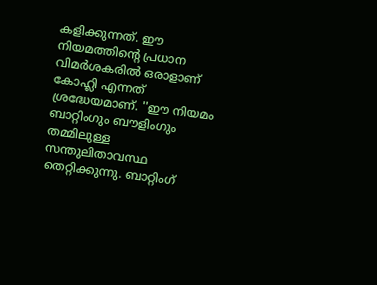കളിക്കുന്നത്. ഈ നിയമത്തിന്റെ പ്രധാന വിമര്‍ശകരില്‍ ഒരാളാണ് കോഹ്ലി എന്നത് ശ്രദ്ധേയമാണ്. ''ഈ നിയമം ബാറ്റിംഗും ബൗളിംഗും തമ്മിലുള്ള സന്തുലിതാവസ്ഥ തെറ്റിക്കുന്നു. ബാറ്റിംഗ്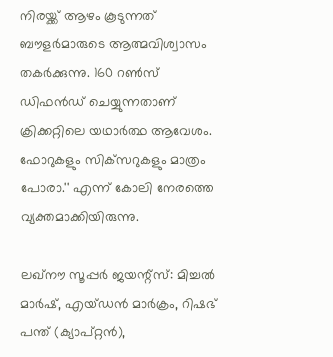നിരയ്ക്ക് ആഴം കൂടുന്നത് ബൗളര്‍മാരുടെ ആത്മവിശ്വാസം തകര്‍ക്കുന്നു. 160 റണ്‍സ് ഡിഫന്‍ഡ് ചെയ്യുന്നതാണ് ക്രിക്കറ്റിലെ യഥാര്‍ത്ഥ ആവേശം. ഫോറുകളും സിക്‌സറുകളും മാത്രം പോരാ.'' എന്ന് കോലി നേരത്തെ വ്യക്തമാക്കിയിരുന്നു.

ലഖ്നൗ സൂപ്പര്‍ ജയന്റ്സ്: മിച്ചല്‍ മാര്‍ഷ്, എയ്ഡന്‍ മാര്‍ക്രം, റിഷഭ് പന്ത് (ക്യാപ്റ്റന്‍),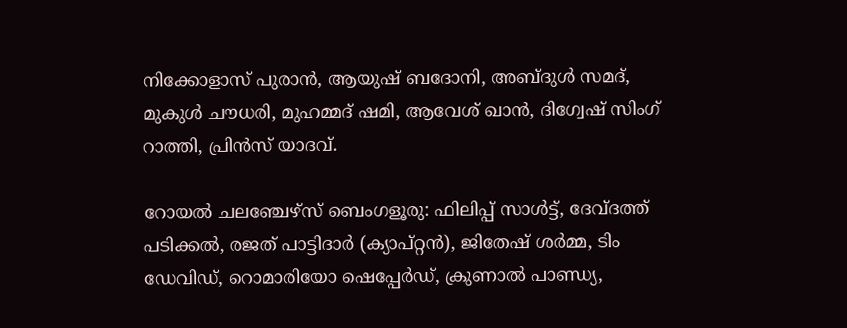നിക്കോളാസ് പുരാന്‍, ആയുഷ് ബദോനി, അബ്ദുള്‍ സമദ്, മുകുള്‍ ചൗധരി, മുഹമ്മദ് ഷമി, ആവേശ് ഖാന്‍, ദിഗ്വേഷ് സിംഗ് റാത്തി, പ്രിന്‍സ് യാദവ്.

റോയല്‍ ചലഞ്ചേഴ്സ് ബെംഗളൂരു: ഫിലിപ്പ് സാള്‍ട്ട്, ദേവ്ദത്ത് പടിക്കല്‍, രജത് പാട്ടിദാര്‍ (ക്യാപ്റ്റന്‍), ജിതേഷ് ശര്‍മ്മ, ടിം ഡേവിഡ്, റൊമാരിയോ ഷെപ്പേര്‍ഡ്, ക്രുണാല്‍ പാണ്ഡ്യ,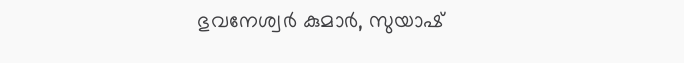ഭുവനേശ്വര്‍ കുമാര്‍, സുയാഷ്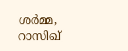ശര്‍മ്മ, റാസിഖ്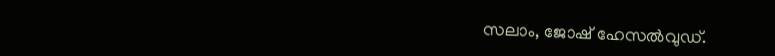സലാം, ജോഷ് ഹേസല്‍വുഡ്.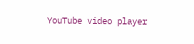YouTube video player